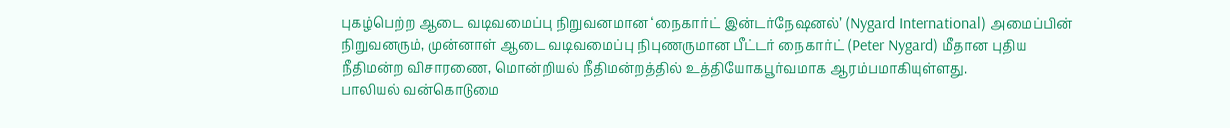புகழ்பெற்ற ஆடை வடிவமைப்பு நிறுவனமான ‘நைகார்ட் இன்டர்நேஷனல்’ (Nygard International) அமைப்பின் நிறுவனரும், முன்னாள் ஆடை வடிவமைப்பு நிபுணருமான பீட்டர் நைகார்ட் (Peter Nygard) மீதான புதிய நீதிமன்ற விசாரணை, மொன்றியல் நீதிமன்றத்தில் உத்தியோகபூர்வமாக ஆரம்பமாகியுள்ளது.
பாலியல் வன்கொடுமை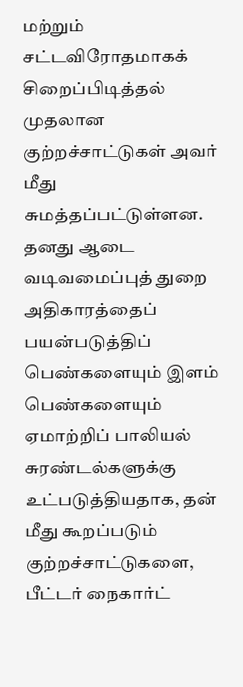மற்றும் சட்டவிரோதமாகக் சிறைப்பிடித்தல் முதலான குற்றச்சாட்டுகள் அவர் மீது சுமத்தப்பட்டுள்ளன.
தனது ஆடை வடிவமைப்புத் துறை அதிகாரத்தைப் பயன்படுத்திப் பெண்களையும் இளம் பெண்களையும் ஏமாற்றிப் பாலியல் சுரண்டல்களுக்கு உட்படுத்தியதாக, தன் மீது கூறப்படும் குற்றச்சாட்டுகளை, பீட்டர் நைகார்ட்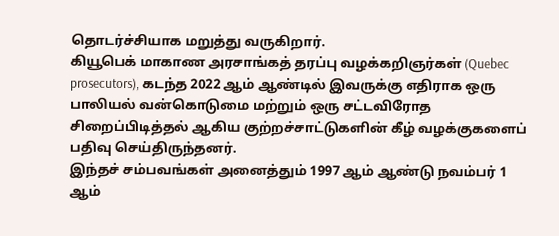தொடர்ச்சியாக மறுத்து வருகிறார்.
கியூபெக் மாகாண அரசாங்கத் தரப்பு வழக்கறிஞர்கள் (Quebec prosecutors), கடந்த 2022 ஆம் ஆண்டில் இவருக்கு எதிராக ஒரு பாலியல் வன்கொடுமை மற்றும் ஒரு சட்டவிரோத சிறைப்பிடித்தல் ஆகிய குற்றச்சாட்டுகளின் கீழ் வழக்குகளைப் பதிவு செய்திருந்தனர்.
இந்தச் சம்பவங்கள் அனைத்தும் 1997 ஆம் ஆண்டு நவம்பர் 1 ஆம்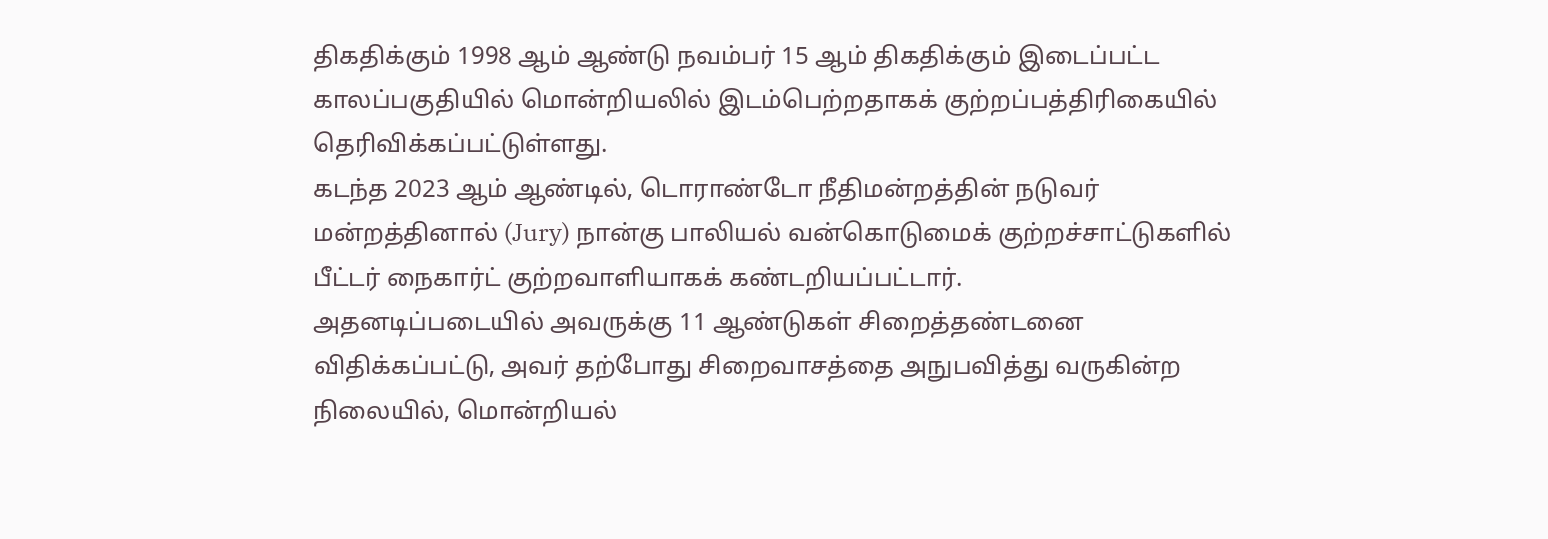திகதிக்கும் 1998 ஆம் ஆண்டு நவம்பர் 15 ஆம் திகதிக்கும் இடைப்பட்ட காலப்பகுதியில் மொன்றியலில் இடம்பெற்றதாகக் குற்றப்பத்திரிகையில் தெரிவிக்கப்பட்டுள்ளது.
கடந்த 2023 ஆம் ஆண்டில், டொராண்டோ நீதிமன்றத்தின் நடுவர் மன்றத்தினால் (Jury) நான்கு பாலியல் வன்கொடுமைக் குற்றச்சாட்டுகளில் பீட்டர் நைகார்ட் குற்றவாளியாகக் கண்டறியப்பட்டார்.
அதனடிப்படையில் அவருக்கு 11 ஆண்டுகள் சிறைத்தண்டனை விதிக்கப்பட்டு, அவர் தற்போது சிறைவாசத்தை அநுபவித்து வருகின்ற நிலையில், மொன்றியல்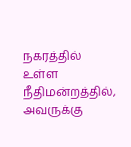நகரத்தில் உள்ள நீதிமன்றத்தில், அவருக்கு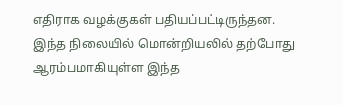எதிராக வழக்குகள் பதியப்பட்டிருந்தன.
இந்த நிலையில் மொன்றியலில் தற்போது ஆரம்பமாகியுள்ள இந்த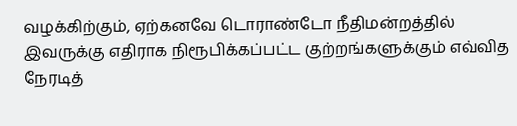வழக்கிற்கும், ஏற்கனவே டொராண்டோ நீதிமன்றத்தில் இவருக்கு எதிராக நிரூபிக்கப்பட்ட குற்றங்களுக்கும் எவ்வித நேரடித்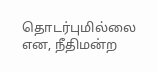தொடர்புமில்லை என, நீதிமன்ற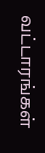வட்டாரங்கள்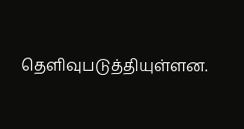தெளிவுபடுத்தியுள்ளன.